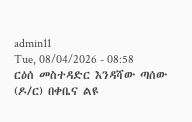admin11
Tue, 08/04/2026 - 08:58
ርዕሰ መስተዳድር እንዳሻው ጣሰው (ዶ/ር) በቀቤና ልዩ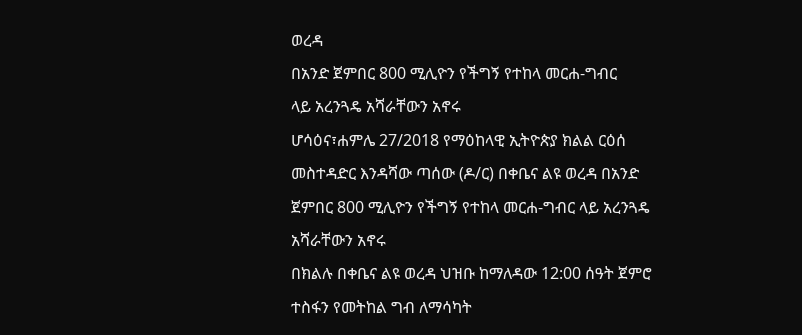ወረዳ
በአንድ ጀምበር 800 ሚሊዮን የችግኝ የተከላ መርሐ-ግብር
ላይ አረንጓዴ አሻራቸውን አኖሩ
ሆሳዕና፣ሐምሌ 27/2018 የማዕከላዊ ኢትዮጵያ ክልል ርዕሰ
መስተዳድር እንዳሻው ጣሰው (ዶ/ር) በቀቤና ልዩ ወረዳ በአንድ
ጀምበር 800 ሚሊዮን የችግኝ የተከላ መርሐ-ግብር ላይ አረንጓዴ
አሻራቸውን አኖሩ
በክልሉ በቀቤና ልዩ ወረዳ ህዝቡ ከማለዳው 12:00 ሰዓት ጀምሮ
ተስፋን የመትከል ግብ ለማሳካት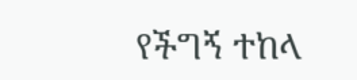የችግኝ ተከላ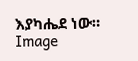እያካሔደ ነው።
Image